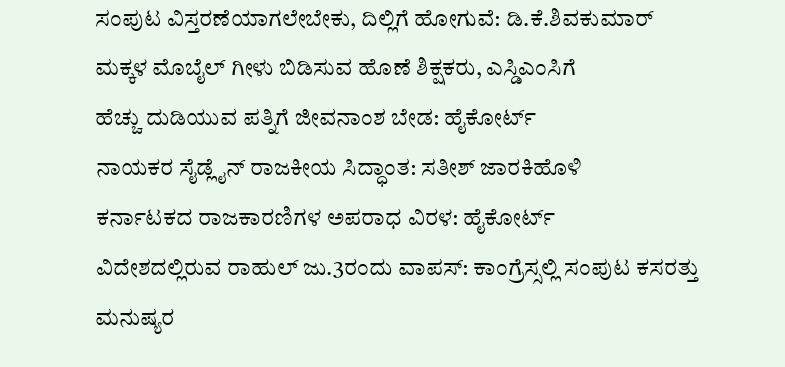ಸಂಪುಟ ವಿಸ್ತರಣೆಯಾಗಲೇಬೇಕು, ದಿಲ್ಲಿಗೆ ಹೋಗುವೆ: ಡಿ.ಕೆ.ಶಿವಕುಮಾರ್
ಮಕ್ಕಳ ಮೊಬೈಲ್ ಗೀಳು ಬಿಡಿಸುವ ಹೊಣೆ ಶಿಕ್ಷಕರು, ಎಸ್ಡಿಎಂಸಿಗೆ
ಹೆಚ್ಚು ದುಡಿಯುವ ಪತ್ನಿಗೆ ಜೀವನಾಂಶ ಬೇಡ: ಹೈಕೋರ್ಟ್
ನಾಯಕರ ಸೈಡ್ಲೈನ್ ರಾಜಕೀಯ ಸಿದ್ಧಾಂತ: ಸತೀಶ್ ಜಾರಕಿಹೊಳಿ
ಕರ್ನಾಟಕದ ರಾಜಕಾರಣಿಗಳ ಅಪರಾಧ ವಿರಳ: ಹೈಕೋರ್ಟ್
ವಿದೇಶದಲ್ಲಿರುವ ರಾಹುಲ್ ಜು.3ರಂದು ವಾಪಸ್: ಕಾಂಗ್ರೆಸ್ಸಲ್ಲಿ ಸಂಪುಟ ಕಸರತ್ತು
ಮನುಷ್ಯರ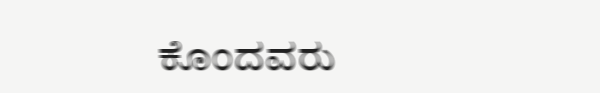ಕೊಂದವರು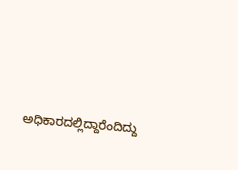ಅಧಿಕಾರದಲ್ಲಿದ್ದಾರೆಂದಿದ್ದು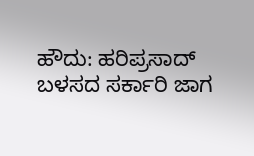ಹೌದು: ಹರಿಪ್ರಸಾದ್
ಬಳಸದ ಸರ್ಕಾರಿ ಜಾಗ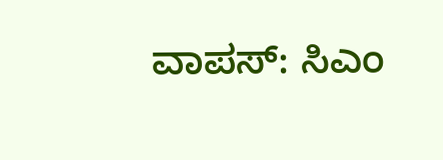ವಾಪಸ್: ಸಿಎಂ